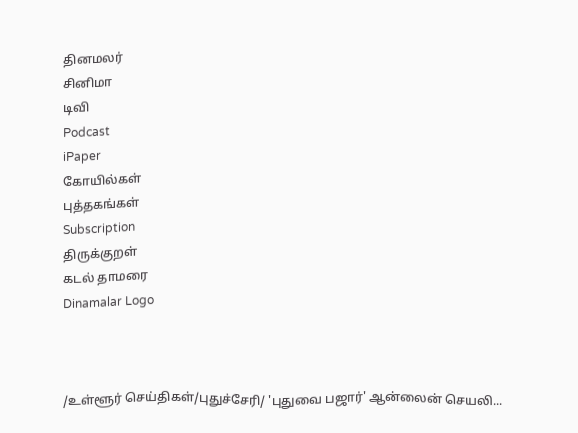தினமலர்
சினிமா
டிவி
Podcast
iPaper
கோயில்கள்
புத்தகங்கள்
Subscription
திருக்குறள்
கடல் தாமரை
Dinamalar Logo



/உள்ளூர் செய்திகள்/புதுச்சேரி/ 'புதுவை பஜார்' ஆன்லைன் செயலி...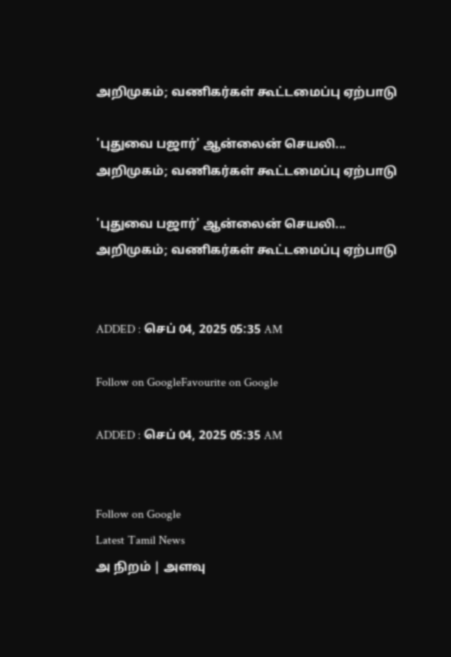அறிமுகம்; வணிகர்கள் கூட்டமைப்பு ஏற்பாடு

'புதுவை பஜார்' ஆன்லைன் செயலி... அறிமுகம்; வணிகர்கள் கூட்டமைப்பு ஏற்பாடு

'புதுவை பஜார்' ஆன்லைன் செயலி... அறிமுகம்; வணிகர்கள் கூட்டமைப்பு ஏற்பாடு


ADDED : செப் 04, 2025 05:35 AM

Follow on GoogleFavourite on Google

ADDED : செப் 04, 2025 05:35 AM


Follow on Google
Latest Tamil News
அ நிறம் | அளவு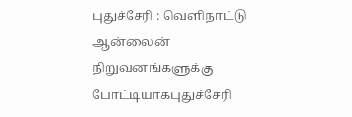புதுச்சேரி : வெளிநாட்டு ஆன்லைன் நிறுவனங்களுக்கு போட்டியாகபுதுச்சேரி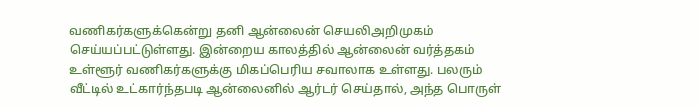வணிகர்களுக்கென்று தனி ஆன்லைன் செயலிஅறிமுகம் செய்யப்பட்டுள்ளது. இன்றைய காலத்தில் ஆன்லைன் வர்த்தகம் உள்ளூர் வணிகர்களுக்கு மிகப்பெரிய சவாலாக உள்ளது. பலரும் வீட்டில் உட்கார்ந்தபடி ஆன்லைனில் ஆர்டர் செய்தால், அந்த பொருள்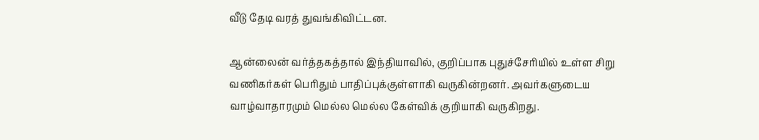வீடு தேடி வரத் துவங்கிவிட்டன.

ஆன்லைன் வர்த்தகத்தால் இந்தியாவில், குறிப்பாக புதுச்சேரியில் உள்ள சிறு வணிகர்கள் பெரிதும் பாதிப்புக்குள்ளாகி வருகின்றனர். அவர்களுடைய வாழ்வாதாரமும் மெல்ல மெல்ல கேள்விக் குறியாகி வருகிறது.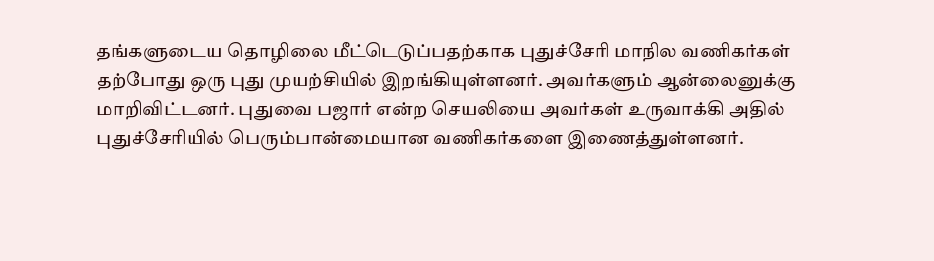தங்களுடைய தொழிலை மீட்டெடுப்பதற்காக புதுச்சேரி மாநில வணிகர்கள் தற்போது ஒரு புது முயற்சியில் இறங்கியுள்ளனர். அவர்களும் ஆன்லைனுக்கு மாறிவிட்டனர். புதுவை பஜார் என்ற செயலியை அவர்கள் உருவாக்கி அதில் புதுச்சேரியில் பெரும்பான்மையான வணிகர்களை இணைத்துள்ளனர்.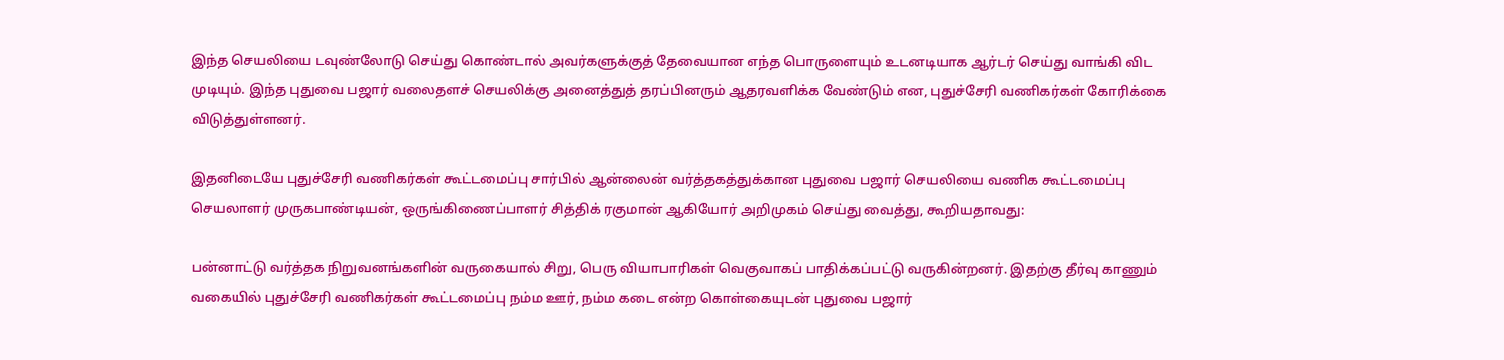இந்த செயலியை டவுண்லோடு செய்து கொண்டால் அவர்களுக்குத் தேவையான எந்த பொருளையும் உடனடியாக ஆர்டர் செய்து வாங்கி விட முடியும். இந்த புதுவை பஜார் வலைதளச் செயலிக்கு அனைத்துத் தரப்பினரும் ஆதரவளிக்க வேண்டும் என, புதுச்சேரி வணிகர்கள் கோரிக்கை விடுத்துள்ளனர்.

இதனிடையே புதுச்சேரி வணிகர்கள் கூட்டமைப்பு சார்பில் ஆன்லைன் வர்த்தகத்துக்கான புதுவை பஜார் செயலியை வணிக கூட்டமைப்பு செயலாளர் முருகபாண்டியன், ஒருங்கிணைப்பாளர் சித்திக் ரகுமான் ஆகியோர் அறிமுகம் செய்து வைத்து, கூறியதாவது:

பன்னாட்டு வர்த்தக நிறுவனங்களின் வருகையால் சிறு, பெரு வியாபாரிகள் வெகுவாகப் பாதிக்கப்பட்டு வருகின்றனர். இதற்கு தீர்வு காணும் வகையில் புதுச்சேரி வணிகர்கள் கூட்டமைப்பு நம்ம ஊர், நம்ம கடை என்ற கொள்கையுடன் புதுவை பஜார்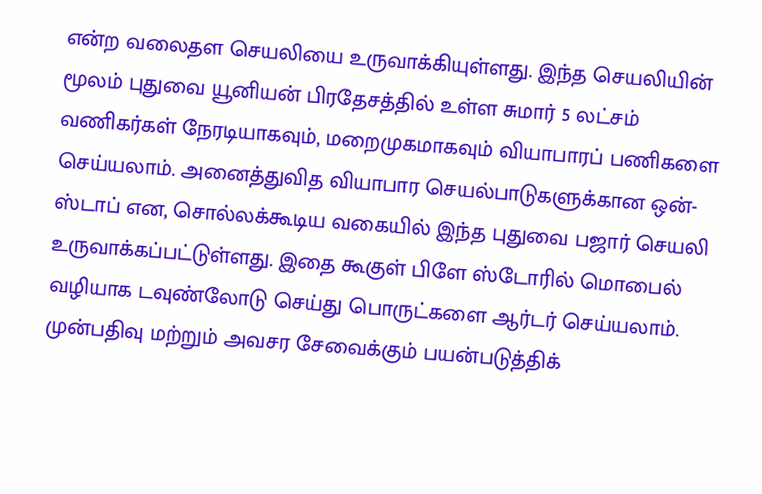என்ற வலைதள செயலியை உருவாக்கியுள்ளது. இந்த செயலியின் மூலம் புதுவை யூனியன் பிரதேசத்தில் உள்ள சுமார் 5 லட்சம் வணிகர்கள் நேரடியாகவும், மறைமுகமாகவும் வியாபாரப் பணிகளை செய்யலாம். அனைத்துவித வியாபார செயல்பாடுகளுக்கான ஒன்-ஸ்டாப் என, சொல்லக்கூடிய வகையில் இந்த புதுவை பஜார் செயலி உருவாக்கப்பட்டுள்ளது. இதை கூகுள் பிளே ஸ்டோரில் மொபைல் வழியாக டவுண்லோடு செய்து பொருட்களை ஆர்டர் செய்யலாம். முன்பதிவு மற்றும் அவசர சேவைக்கும் பயன்படுத்திக்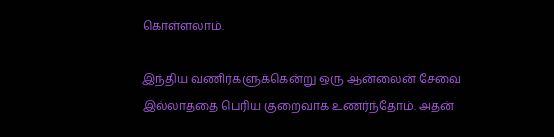கொள்ளலாம்.

இந்திய வணிர்களுக்கென்று ஒரு ஆன்லைன் சேவை இல்லாததை பெரிய குறைவாக உணர்ந்தோம். அதன்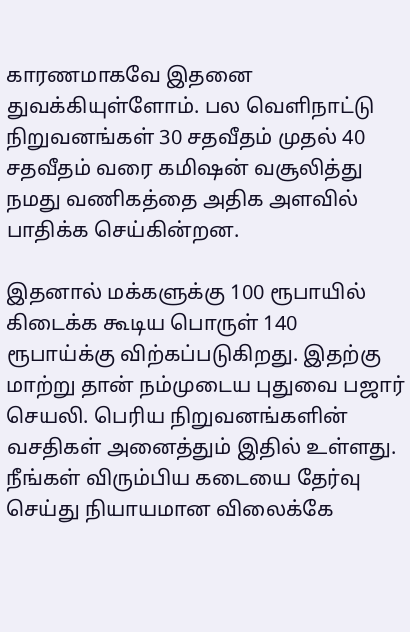காரணமாகவே இதனை துவக்கியுள்ளோம். பல வெளிநாட்டு நிறுவனங்கள் 30 சதவீதம் முதல் 40 சதவீதம் வரை கமிஷன் வசூலித்து நமது வணிகத்தை அதிக அளவில் பாதிக்க செய்கின்றன.

இதனால் மக்களுக்கு 100 ரூபாயில் கிடைக்க கூடிய பொருள் 140 ரூபாய்க்கு விற்கப்படுகிறது. இதற்கு மாற்று தான் நம்முடைய புதுவை பஜார் செயலி. பெரிய நிறுவனங்களின் வசதிகள் அனைத்தும் இதில் உள்ளது. நீங்கள் விரும்பிய கடையை தேர்வு செய்து நியாயமான விலைக்கே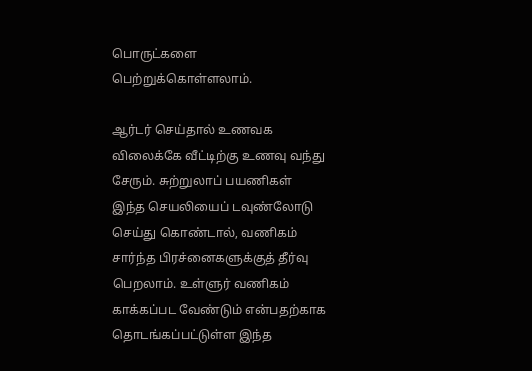பொருட்களை பெற்றுக்கொள்ளலாம்.

ஆர்டர் செய்தால் உணவக விலைக்கே வீட்டிற்கு உணவு வந்து சேரும். சுற்றுலாப் பயணிகள் இந்த செயலியைப் டவுண்லோடு செய்து கொண்டால், வணிகம் சார்ந்த பிரச்னைகளுக்குத் தீர்வு பெறலாம். உள்ளுர் வணிகம் காக்கப்பட வேண்டும் என்பதற்காக தொடங்கப்பட்டுள்ள இந்த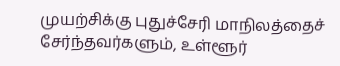முயற்சிக்கு புதுச்சேரி மாநிலத்தைச் சேர்ந்தவர்களும், உள்ளூர்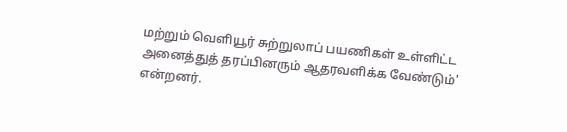மற்றும் வெளியூர் சுற்றுலாப் பயணிகள் உள்ளிட்ட அனைத்துத் தரப்பினரும் ஆதரவளிக்க வேண்டும்' என்றனர்.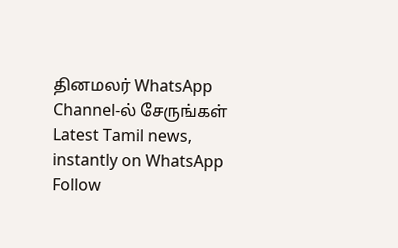தினமலர் WhatsApp Channel-ல் சேருங்கள்
Latest Tamil news, instantly on WhatsApp
Follow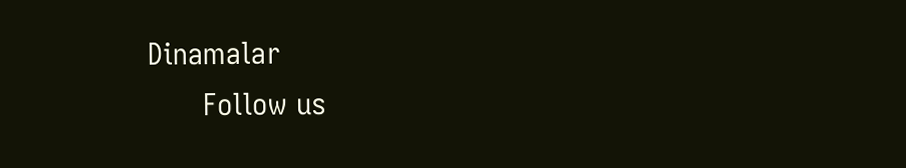Dinamalar
      Follow us